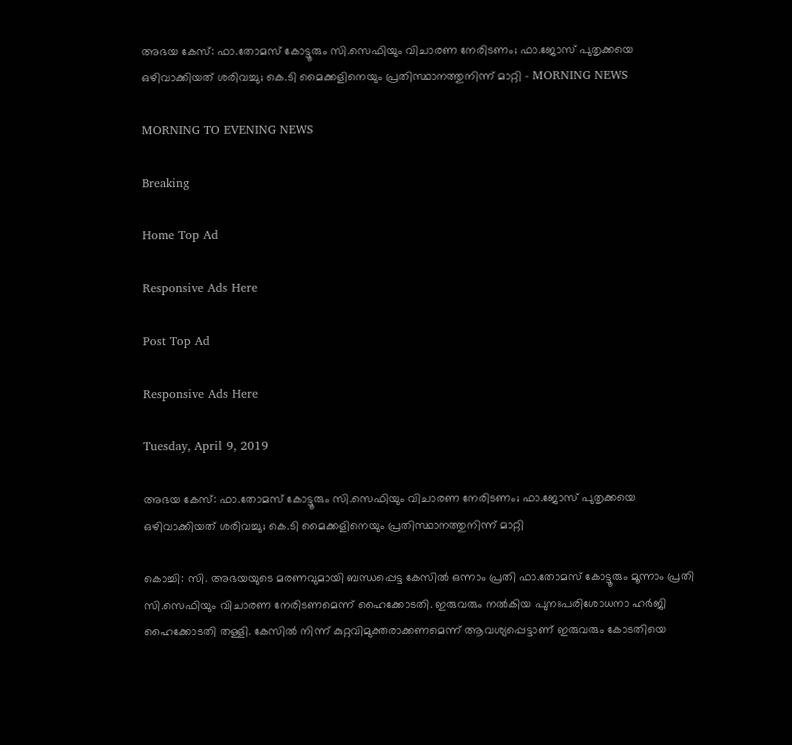അഭയ കേസ്: ഫാ.തോമസ് കോട്ടൂരും സി.സെഫിയും വിചാരണ നേരിടണം; ഫാ.ജോസ് പുതൃക്കയെ ഒഴിവാക്കിയത് ശരിവച്ചു; കെ.ടി മൈക്കളിനെയും പ്രതിസ്ഥാനത്തുനിന്ന് മാറ്റി - MORNING NEWS

MORNING TO EVENING NEWS

Breaking

Home Top Ad

Responsive Ads Here

Post Top Ad

Responsive Ads Here

Tuesday, April 9, 2019

അഭയ കേസ്: ഫാ.തോമസ് കോട്ടൂരും സി.സെഫിയും വിചാരണ നേരിടണം; ഫാ.ജോസ് പുതൃക്കയെ ഒഴിവാക്കിയത് ശരിവച്ചു; കെ.ടി മൈക്കളിനെയും പ്രതിസ്ഥാനത്തുനിന്ന് മാറ്റി

കൊച്ചി: സി. അഭയയുടെ മരണവുമായി ബന്ധപ്പെട്ട കേസില്‍ ഒന്നാം പ്രതി ഫാ.തോമസ് കോട്ടൂരും മൂന്നാം പ്രതി സി.സെഫിയും വിചാരണ നേരിടണമെന്ന് ഹൈക്കോടതി. ഇരുവരും നല്‍കിയ പുനഃപരിശോധനാ ഹര്‍ജി ഹൈക്കോടതി തള്ളി. കേസില്‍ നിന്ന് കുറ്റവിമുക്തരാക്കണമെന്ന് ആവശ്യപ്പെട്ടാണ് ഇരുവരും കോടതിയെ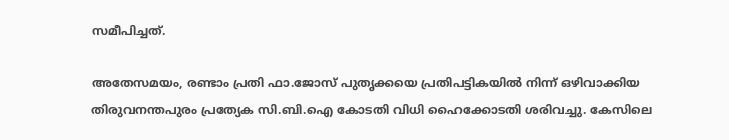സമീപിച്ചത്.

അതേസമയം, രണ്ടാം പ്രതി ഫാ.ജോസ് പുതൃക്കയെ പ്രതിപട്ടികയില്‍ നിന്ന് ഒഴിവാക്കിയ തിരുവനന്തപുരം പ്രത്യേക സി.ബി.ഐ കോടതി വിധി ഹൈക്കോടതി ശരിവച്ചു. കേസിലെ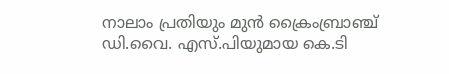നാലാം പ്രതിയും മുന്‍ ക്രൈംബ്രാഞ്ച് ഡി.വൈ. എസ്.പിയുമായ കെ.ടി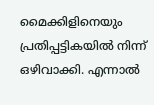മൈക്കിളിനെയും പ്രതിപ്പട്ടികയില്‍ നിന്ന് ഒഴിവാക്കി. എന്നാല്‍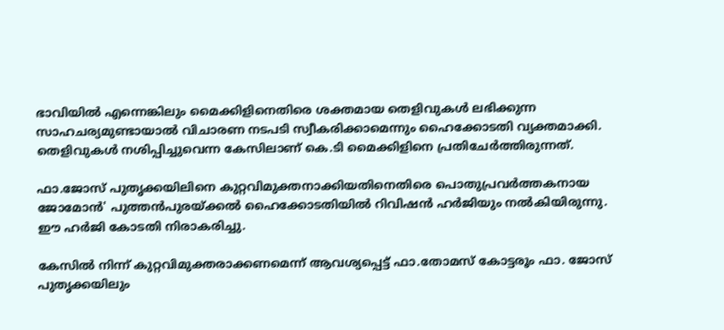ഭാവിയില്‍ എന്നെങ്കിലും മൈക്കിളിനെതിരെ ശക്തമായ തെളിവുകള്‍ ലഭിക്കുന്ന സാഹചര്യമുണ്ടായാല്‍ വിചാരണ നടപടി സ്വീകരിക്കാമെന്നും ഹൈക്കോടതി വ്യക്തമാക്കി. തെളിവുകള്‍ നശിപ്പിച്ചുവെന്ന കേസിലാണ് കെ.ടി മൈക്കിളിനെ പ്രതിചേര്‍ത്തിരുന്നത്.

ഫാ.ജോസ് പുതൃക്കയിലിനെ കുറ്റവിമുക്തനാക്കിയതിനെതിരെ പൊതുപ്രവര്‍ത്തകനായ ജോമോന്‍' പുത്തന്‍പുരയ്ക്കല്‍ ഹൈക്കോടതിയില്‍ റിവിഷന്‍ ഹര്‍ജിയും നല്‍കിയിരുന്നു. ഈ ഹര്‍ജി കോടതി നിരാകരിച്ചു.

കേസില്‍ നിന്ന് കുറ്റവിമുക്തരാക്കണമെന്ന് ആവശ്യപ്പെട്ട് ഫാ.തോമസ് കോട്ടരൂം ഫാ. ജോസ് പുതൃക്കയിലും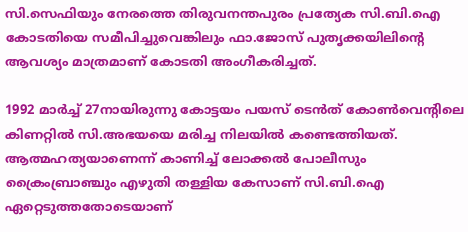സി.സെഫിയും നേരത്തെ തിരുവനന്തപുരം പ്രത്യേക സി.ബി.ഐ കോടതിയെ സമീപിച്ചുവെങ്കിലും ഫാ.ജോസ് പുതൃക്കയിലിന്റെ ആവശ്യം മാത്രമാണ് കോടതി അംഗീകരിച്ചത്.

1992 മാര്‍ച്ച് 27നായിരുന്നു കോട്ടയം പയസ് ടെന്‍ത് കോണ്‍വെന്റിലെ കിണറ്റില്‍ സി.അഭയയെ മരിച്ച നിലയില്‍ കണ്ടെത്തിയത്. ആത്മഹത്യയാണെന്ന് കാണിച്ച് ലോക്കല്‍ പോലീസും ക്രൈംബ്രാഞ്ചും എഴുതി തള്ളിയ കേസാണ് സി.ബി.ഐ ഏറ്റെടുത്തതോടെയാണ്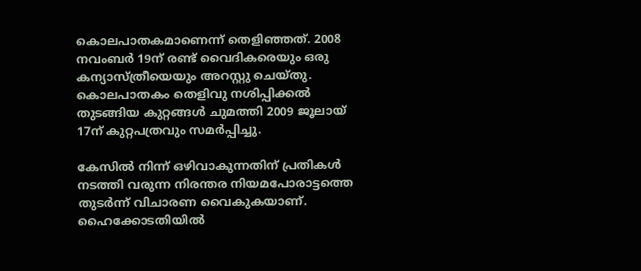കൊലപാതകമാണെന്ന് തെളിഞ്ഞത്. 2008 നവംബര്‍ 19ന് രണ്ട് വൈദികരെയും ഒരു കന്യാസ്ത്രീയെയും അറസ്റ്റു ചെയ്തു. കൊലപാതകം തെളിവു നശിപ്പിക്കല്‍ തുടങ്ങിയ കുറ്റങ്ങള്‍ ചുമത്തി 2009 ജൂലായ് 17ന് കുറ്റപത്രവും സമര്‍പ്പിച്ചു.

കേസില്‍ നിന്ന് ഒഴിവാകുന്നതിന് പ്രതികള്‍ നടത്തി വരുന്ന നിരന്തര നിയമപോരാട്ടത്തെ തുടര്‍ന്ന് വിചാരണ വൈകുകയാണ്. ഹൈക്കോടതിയില്‍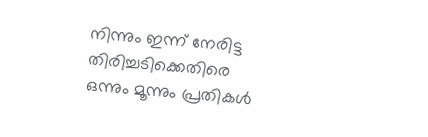നിന്നും ഇന്ന് നേരിട്ട തിരിച്ചടിക്കെതിരെ ഒന്നും മൂന്നും പ്രതികള്‍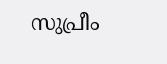സുപ്രീം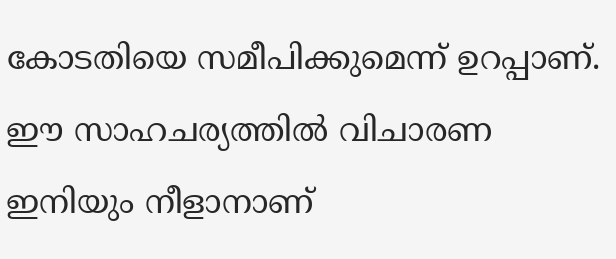കോടതിയെ സമീപിക്കുമെന്ന് ഉറപ്പാണ്. ഈ സാഹചര്യത്തില്‍ വിചാരണ ഇനിയും നീളാനാണ്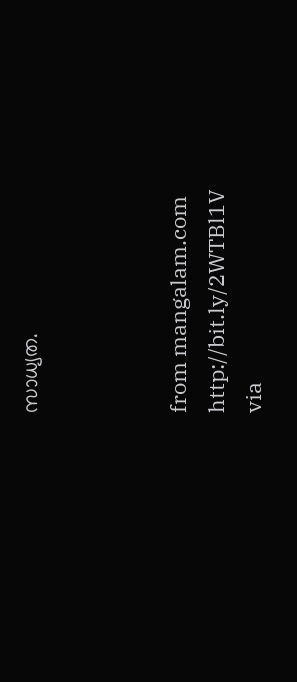സാധ്യത.



from mangalam.com http://bit.ly/2WTBl1V
via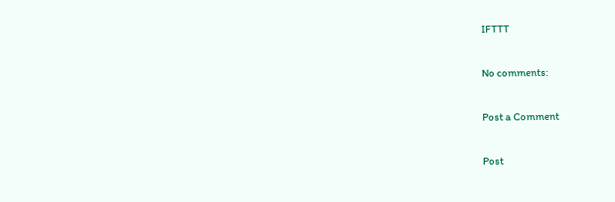IFTTT

No comments:

Post a Comment

Post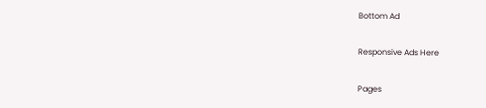Bottom Ad

Responsive Ads Here

Pages